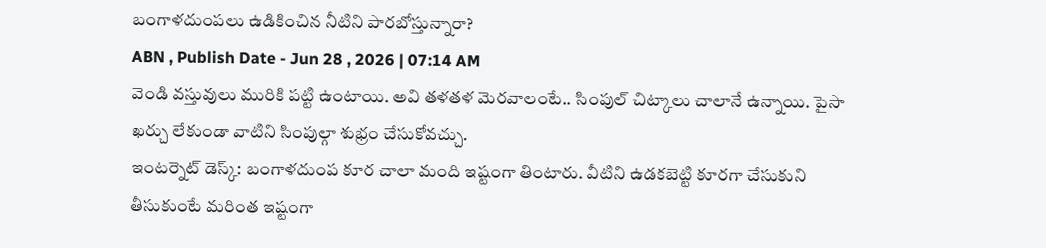బంగాళదుంపలు ఉడికించిన నీటిని పారబోస్తున్నారా?
ABN , Publish Date - Jun 28 , 2026 | 07:14 AM
వెండి వస్తువులు మురికి పట్టి ఉంటాయి. అవి తళతళ మెరవాలంటే.. సింపుల్ చిట్కాలు చాలానే ఉన్నాయి. పైసా ఖర్చు లేకుండా వాటిని సింపుల్గా శుభ్రం చేసుకోవచ్చు.
ఇంటర్నెట్ డెస్క్: బంగాళదుంప కూర చాలా మంది ఇష్టంగా తింటారు. వీటిని ఉడకబెట్టి కూరగా చేసుకుని తీసుకుంటే మరింత ఇష్టంగా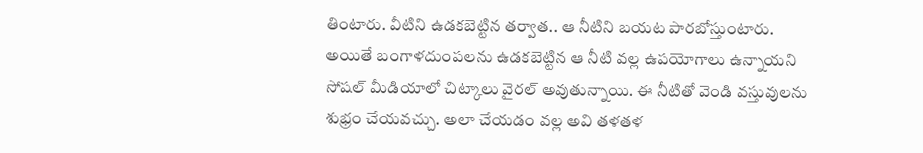తింటారు. వీటిని ఉడకబెట్టిన తర్వాత.. ఆ నీటిని బయట పారబోస్తుంటారు. అయితే బంగాళదుంపలను ఉడకబెట్టిన ఆ నీటి వల్ల ఉపయోగాలు ఉన్నాయని సోషల్ మీడియాలో చిట్కాలు వైరల్ అవుతున్నాయి. ఈ నీటితో వెండి వస్తువులను శుభ్రం చేయవచ్చు. అలా చేయడం వల్ల అవి తళతళ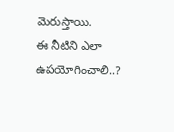మెరుస్తాయి.
ఈ నీటిని ఎలా ఉపయోగించాలి..?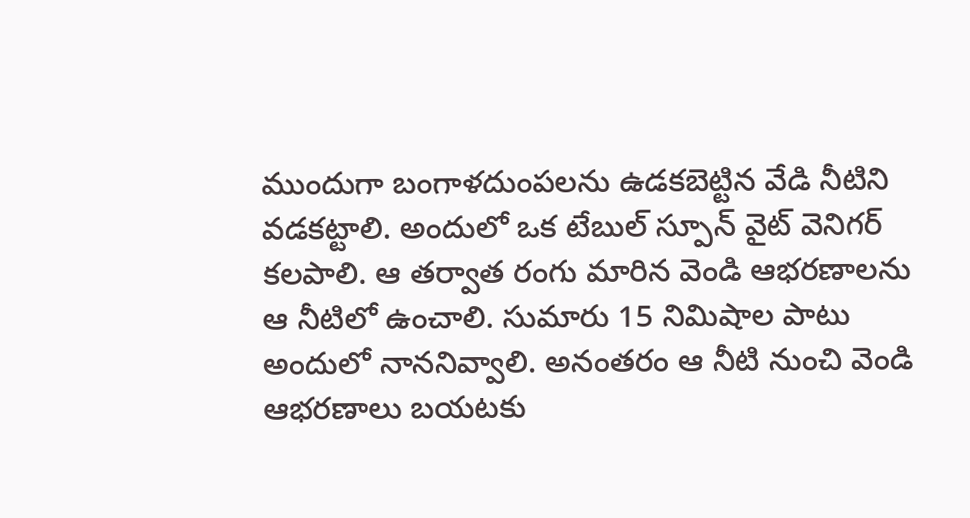ముందుగా బంగాళదుంపలను ఉడకబెట్టిన వేడి నీటిని వడకట్టాలి. అందులో ఒక టేబుల్ స్పూన్ వైట్ వెనిగర్ కలపాలి. ఆ తర్వాత రంగు మారిన వెండి ఆభరణాలను ఆ నీటిలో ఉంచాలి. సుమారు 15 నిమిషాల పాటు అందులో నాననివ్వాలి. అనంతరం ఆ నీటి నుంచి వెండి ఆభరణాలు బయటకు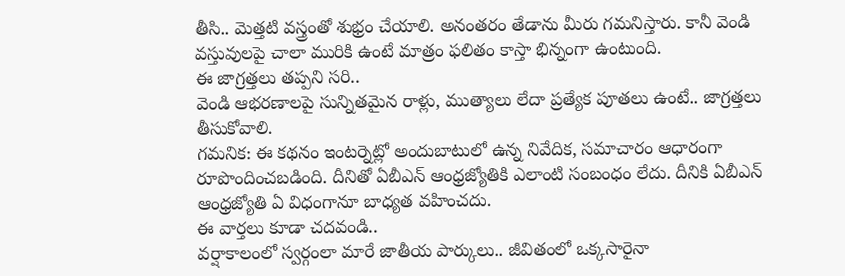తీసి.. మెత్తటి వస్త్రంతో శుభ్రం చేయాలి. అనంతరం తేడాను మీరు గమనిస్తారు. కానీ వెండి వస్తువులపై చాలా మురికి ఉంటే మాత్రం ఫలితం కాస్తా భిన్నంగా ఉంటుంది.
ఈ జాగ్రత్తలు తప్పని సరి..
వెండి ఆభరణాలపై సున్నితమైన రాళ్లు, ముత్యాలు లేదా ప్రత్యేక పూతలు ఉంటే.. జాగ్రత్తలు తీసుకోవాలి.
గమనిక: ఈ కథనం ఇంటర్నెట్లో అందుబాటులో ఉన్న నివేదిక, సమాచారం ఆధారంగా రూపొందించబడింది. దీనితో ఏబీఎన్ ఆంధ్రజ్యోతికి ఎలాంటి సంబంధం లేదు. దీనికి ఏబీఎన్ ఆంధ్రజ్యోతి ఏ విధంగానూ బాధ్యత వహించదు.
ఈ వార్తలు కూడా చదవండి..
వర్షాకాలంలో స్వర్గంలా మారే జాతీయ పార్కులు.. జీవితంలో ఒక్కసారైనా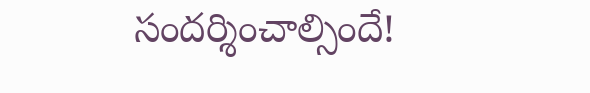సందర్శించాల్సిందే!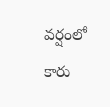వర్షంలో కారు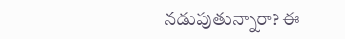నడుపుతున్నారా? ఈ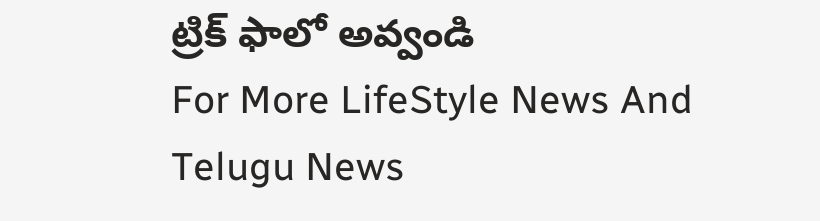ట్రిక్ ఫాలో అవ్వండి
For More LifeStyle News And Telugu News